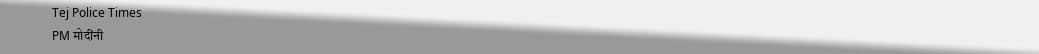Tej Police Times
PM मोदींनी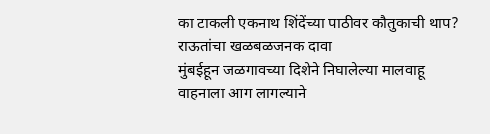का टाकली एकनाथ शिंदेंच्या पाठीवर कौतुकाची थाप? राऊतांचा खळबळजनक दावा
मुंबईहून जळगावच्या दिशेने निघालेल्या मालवाहू वाहनाला आग लागल्याने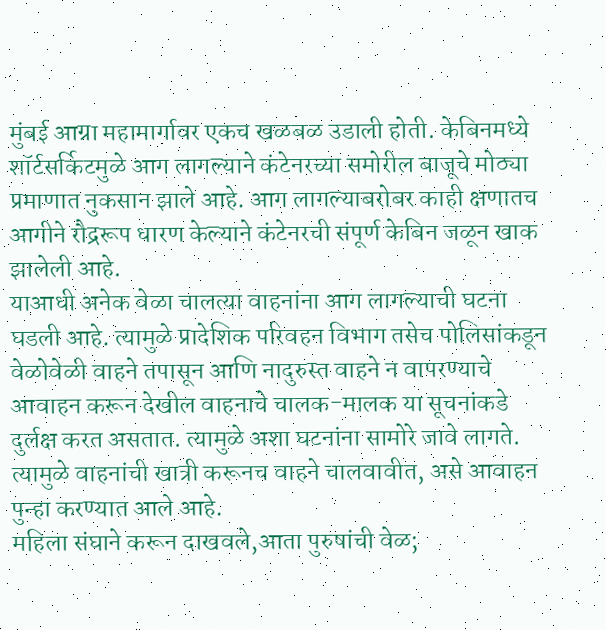मुंबई आग्रा महामार्गावर एकच खळबळ उडाली होती. केबिनमध्ये शॉर्टसर्किटमुळे आग लागल्याने कंटेनरच्या समोरील बाजूचे मोठ्या प्रमाणात नुकसान झाले आहे. आग लागल्याबरोबर काही क्षणातच आगीने रौद्ररूप धारण केल्याने कंटेनरची संपूर्ण केबिन जळून खाक झालेली आहे.
याआधी अनेक वेळा चालत्या वाहनांना आग लागल्याची घटना घडली आहे. त्यामुळे प्रादेशिक परिवहन विभाग तसेच पोलिसांकडून वेळोवेळी वाहने तपासून आणि नादुरुस्त वाहने न वापरण्याचे आवाहन करून देखील वाहनाचे चालक-मालक या सूचनांकडे दुर्लक्ष करत असतात. त्यामुळे अशा घटनांना सामोरे जावे लागते. त्यामुळे वाहनांची खात्री करूनच वाहने चालवावीत, असे आवाहन पुन्हा करण्यात आले आहे.
महिला संघाने करून दाखवले,आता पुरुषांची वेळ;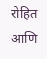रोहित आणि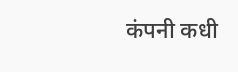कंपनी कधी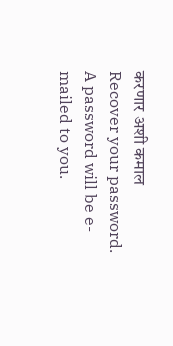करणार अशी कमाल
Recover your password.
A password will be e-mailed to you.